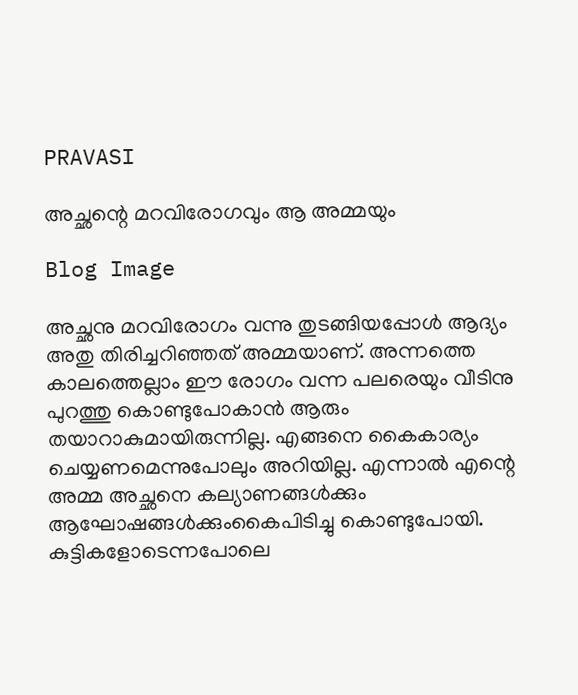PRAVASI

അച്ഛന്റെ മറവിരോഗവും ആ അമ്മയും

Blog Image

അച്ഛനു മറവിരോഗം വന്നു തുടങ്ങിയപ്പോൾ ആദ്യം അതു തിരിച്ചറിഞ്ഞത് അമ്മയാണ്. അന്നത്തെ കാലത്തെല്ലാം ഈ രോഗം വന്ന പലരെയും വീടിനു പുറത്തു കൊണ്ടുപോകാൻ ആരും തയാറാകുമായിരുന്നില്ല. എങ്ങനെ കൈകാര്യം ചെയ്യണമെന്നുപോലും അറിയില്ല. എന്നാൽ എന്റെ അമ്മ അച്ഛനെ കല്യാണങ്ങൾക്കും ആഘോഷങ്ങൾക്കുംകൈപിടിച്ചു കൊണ്ടുപോയി. കുട്ടികളോടെന്നപോലെ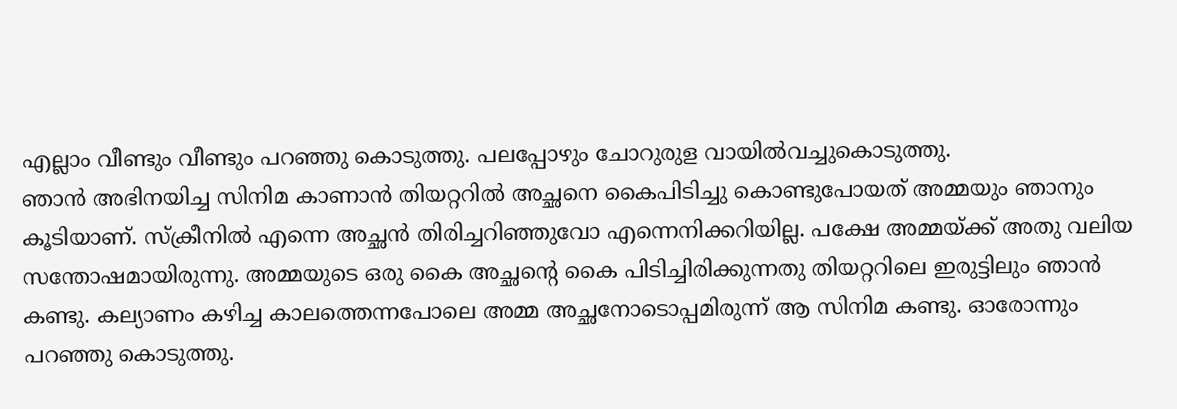എല്ലാം വീണ്ടും വീണ്ടും പറഞ്ഞു കൊടുത്തു. പലപ്പോഴും ചോറുരുള വായിൽവച്ചുകൊടുത്തു.
ഞാൻ അഭിനയിച്ച സിനിമ കാണാൻ തിയറ്ററിൽ അച്ഛനെ കൈപിടിച്ചു കൊണ്ടുപോയത് അമ്മയും ഞാനും കൂടിയാണ്. സ്ക്രീനിൽ എന്നെ അച്ഛൻ തിരിച്ചറിഞ്ഞുവോ എന്നെനിക്കറിയില്ല. പക്ഷേ അമ്മയ്ക്ക് അതു വലിയ സന്തോഷമായിരുന്നു. അമ്മയുടെ ഒരു കൈ അച്ഛന്റെ കൈ പിടിച്ചിരിക്കുന്നതു തിയറ്ററിലെ ഇരുട്ടിലും ഞാൻ കണ്ടു. കല്യാണം കഴിച്ച കാലത്തെന്നപോലെ അമ്മ അച്ഛനോടൊപ്പമിരുന്ന് ആ സിനിമ കണ്ടു. ഓരോന്നും പറഞ്ഞു കൊടുത്തു.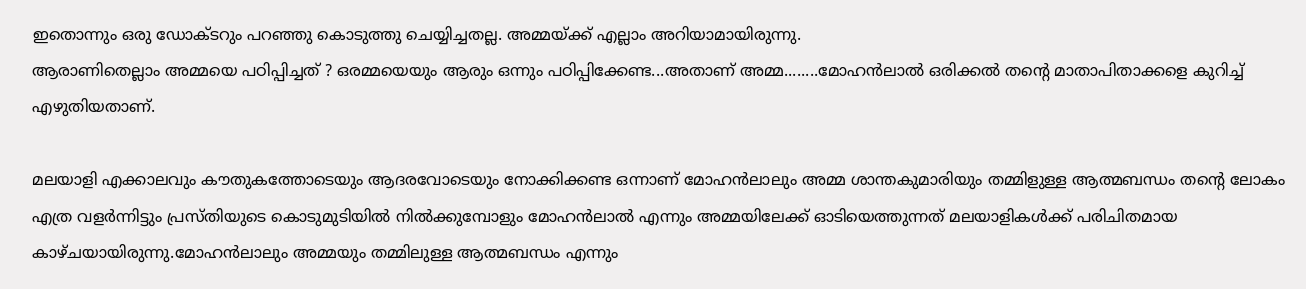ഇതൊന്നും ഒരു ഡോക്ടറും പറഞ്ഞു കൊടുത്തു ചെയ്യിച്ചതല്ല. അമ്മയ്ക്ക് എല്ലാം അറിയാമായിരുന്നു.
ആരാണിതെല്ലാം അമ്മയെ പഠിപ്പിച്ചത് ? ഒരമ്മയെയും ആരും ഒന്നും പഠിപ്പിക്കേണ്ട...അതാണ് അമ്മ........മോഹൻലാൽ ഒരിക്കൽ തന്റെ മാതാപിതാക്കളെ കുറിച്ച് എഴുതിയതാണ്.

മലയാളി എക്കാലവും കൗതുകത്തോടെയും ആദരവോടെയും നോക്കിക്കണ്ട ഒന്നാണ് മോഹൻലാലും അമ്മ ശാന്തകുമാരിയും തമ്മിളുള്ള ആത്മബന്ധം തന്റെ ലോകം എത്ര വളർന്നിട്ടും പ്രസ്തിയുടെ കൊടുമുടിയിൽ നിൽക്കുമ്പോളും മോഹൻലാൽ എന്നും അമ്മയിലേക്ക് ഓടിയെത്തുന്നത് മലയാളികൾക്ക് പരിചിതമായ കാഴ്ചയായിരുന്നു.മോഹൻലാലും അമ്മയും തമ്മിലുള്ള ആത്മബന്ധം എന്നും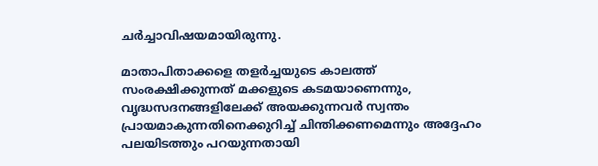ചർച്ചാവിഷയമായിരുന്നു.

മാതാപിതാക്കളെ തളർച്ചയുടെ കാലത്ത് സംരക്ഷിക്കുന്നത് മക്കളുടെ കടമയാണെന്നും, വൃദ്ധസദനങ്ങളിലേക്ക് അയക്കുന്നവർ സ്വന്തം പ്രായമാകുന്നതിനെക്കുറിച്ച് ചിന്തിക്കണമെന്നും അദ്ദേഹം പലയിടത്തും പറയുന്നതായി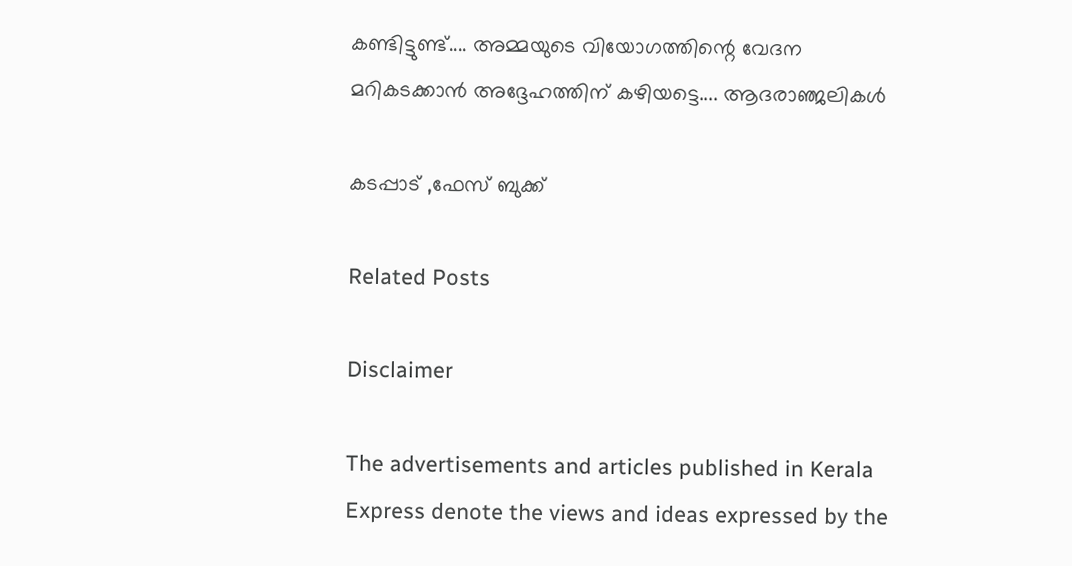കണ്ടിട്ടുണ്ട്.... അമ്മയുടെ വിയോഗത്തിന്റെ വേദന മറികടക്കാൻ അദ്ദേഹത്തിന് കഴിയട്ടെ.... ആദരാഞ്ജലികൾ

കടപ്പാട് ,ഫേസ് ബുക്ക്

Related Posts

Disclaimer

The advertisements and articles published in Kerala Express denote the views and ideas expressed by the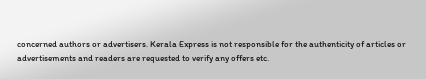concerned authors or advertisers. Kerala Express is not responsible for the authenticity of articles or advertisements and readers are requested to verify any offers etc.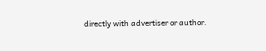directly with advertiser or author.